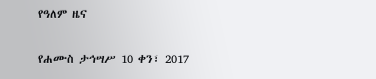የዓለም ዜና

የሐሙስ ታኅሣሥ 10 ቀን፣ 2017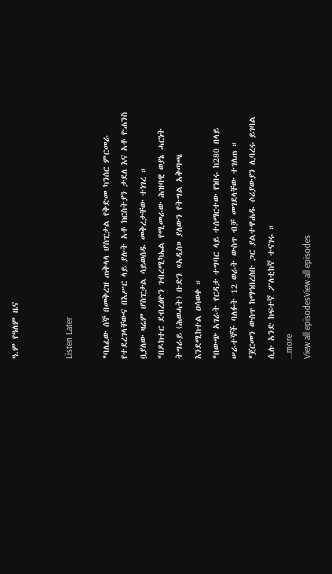ዓ.ም የዓለም ዜና


Listen Later

*ባለፈው ሰኞ በመቅረዝ ጠቅላላ ሆስፒታል የቅድመ ካንሰር ምርመራ የተደረገላቸውና በእሥር ላይ ያሉት አቶ ክርስትያን ታደለ እና አቶ ዮሐንስ ቧያለው ዛሬም ሆስፒታል ሳይወሰዱ መቅረታቸው ተነገረ ።
*በዶክተር ደብረፅዮን ገብረሚካኤል የሚመራው ሕዝባዊ ወያኔ ሓርነት ትግራይ (ሕወሓት) ቡድን «አዲስ» ያለውን የትግል አቅጣጫ እንደሚከተል ዐሳወቀ ።
*በውጭ አገራት የርዳታ ተግባር ላይ ተሰማርተው የነበሩ ከ280 በላይ ሠራተኞች ባለፉት 12 ወራት ውስጥ ብቻ መገደላቸው ተገለጠ ።
*ጀርመን ውስጥ ከማኅበረሰቡ ጋር ያልተዋሐዱ ሶሪያውያን ሊባረሩ ይገባል ሲሉ አንድ ከፍተኛ ፖለቲከኛ ተናገሩ ።
...more
View all episodesView all episodes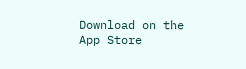Download on the App Store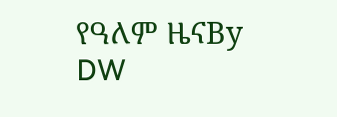የዓለም ዜናBy DW